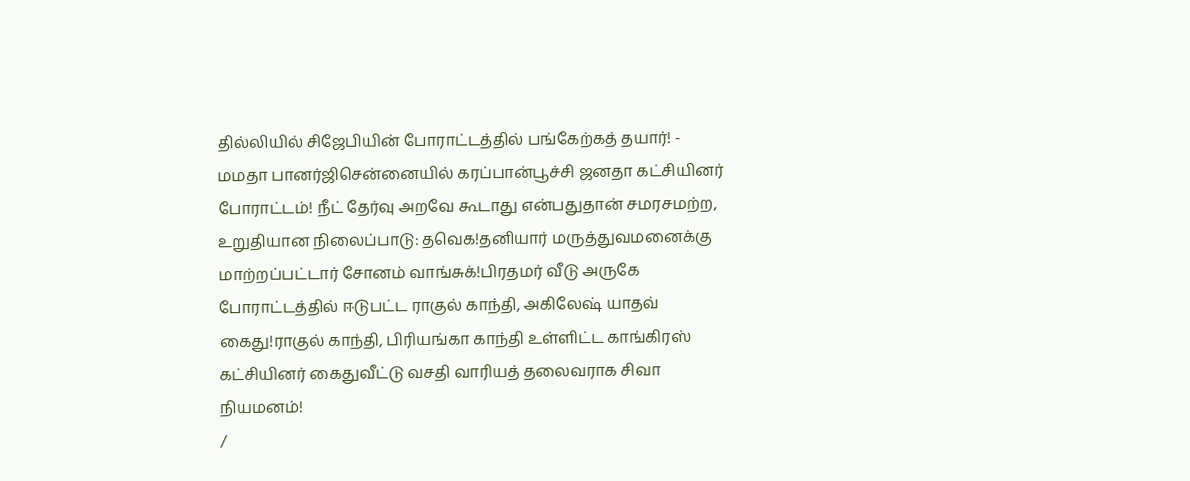தில்லியில் சிஜேபியின் போராட்டத்தில் பங்கேற்கத் தயார்! - மமதா பானர்ஜிசென்னையில் கரப்பான்பூச்சி ஜனதா கட்சியினர் போராட்டம்! நீட் தேர்வு அறவே கூடாது என்பதுதான் சமரசமற்ற, உறுதியான நிலைப்பாடு: தவெக!தனியார் மருத்துவமனைக்கு மாற்றப்பட்டார் சோனம் வாங்சுக்!பிரதமர் வீடு அருகே போராட்டத்தில் ஈடுபட்ட ராகுல் காந்தி, அகிலேஷ் யாதவ் கைது!ராகுல் காந்தி, பிரியங்கா காந்தி உள்ளிட்ட காங்கிரஸ் கட்சியினர் கைதுவீட்டு வசதி வாரியத் தலைவராக சிவா நியமனம்!
/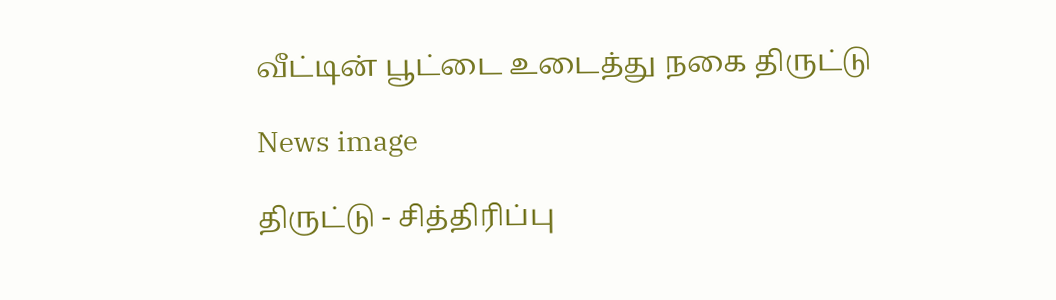வீட்டின் பூட்டை உடைத்து நகை திருட்டு

News image

திருட்டு - சித்திரிப்பு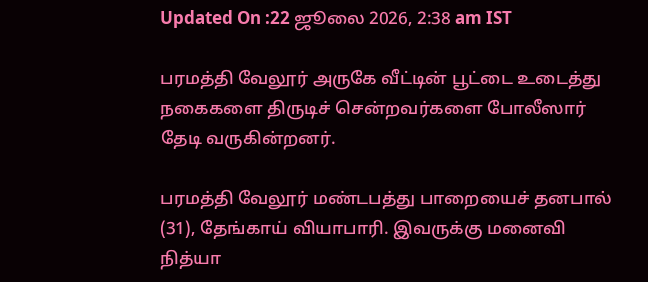Updated On :22 ஜூலை 2026, 2:38 am IST

பரமத்தி வேலூர் அருகே வீட்டின் பூட்டை உடைத்து நகைகளை திருடிச் சென்றவர்களை போலீஸார் தேடி வருகின்றனர்.

பரமத்தி வேலூர் மண்டபத்து பாறையைச் தனபால் (31), தேங்காய் வியாபாரி. இவருக்கு மனைவி நித்யா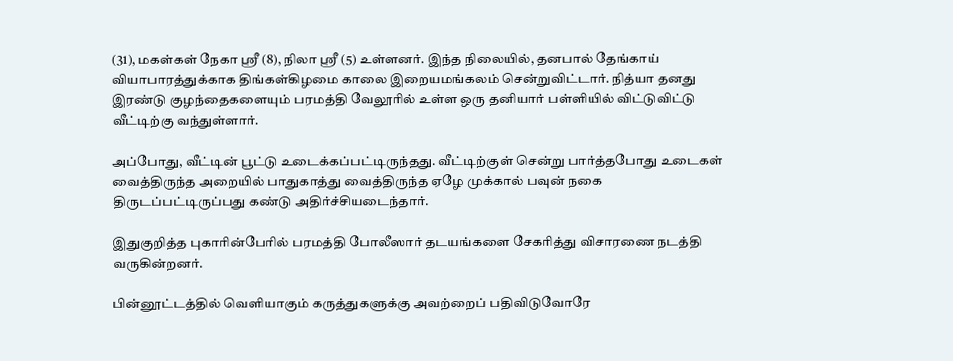(31), மகள்கள் நேகா ஸ்ரீ (8), நிலா ஸ்ரீ (5) உள்ளனர். இந்த நிலையில், தனபால் தேங்காய் வியாபாரத்துக்காக திங்கள்கிழமை காலை இறையமங்கலம் சென்றுவிட்டார். நித்யா தனது இரண்டு குழந்தைகளையும் பரமத்தி வேலூரில் உள்ள ஒரு தனியார் பள்ளியில் விட்டுவிட்டு வீட்டிற்கு வந்துள்ளார்.

அப்போது, வீட்டின் பூட்டு உடைக்கப்பட்டிருந்தது. வீட்டிற்குள் சென்று பார்த்தபோது உடைகள் வைத்திருந்த அறையில் பாதுகாத்து வைத்திருந்த ஏழே முக்கால் பவுன் நகை திருடப்பட்டிருப்பது கண்டு அதிர்ச்சியடைந்தார்.

இதுகுறித்த புகாரின்பேரில் பரமத்தி போலீஸார் தடயங்களை சேகரித்து விசாரணை நடத்தி வருகின்றனர்.

பின்னூட்டத்தில் வெளியாகும் கருத்துகளுக்கு அவற்றைப் பதிவிடுவோரே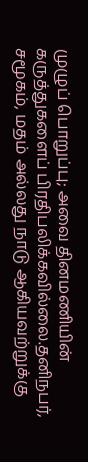முழுப் பொறுப்பு; அவை தினமணியின் கருத்துகளைப் பிரதிபலிக்கவில்லை.தனிநபர், சமூகம், மதம் அல்லது நாடு ஆகியவற்றுக்கு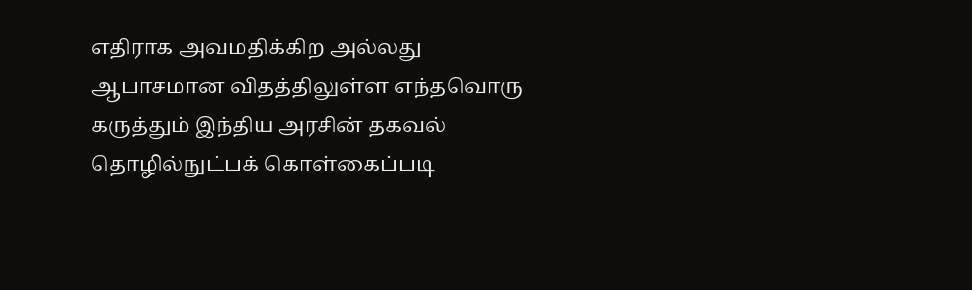எதிராக அவமதிக்கிற அல்லது ஆபாசமான விதத்திலுள்ள எந்தவொரு கருத்தும் இந்திய அரசின் தகவல் தொழில்நுட்பக் கொள்கைப்படி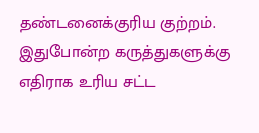தண்டனைக்குரிய குற்றம். இதுபோன்ற கருத்துகளுக்கு எதிராக உரிய சட்ட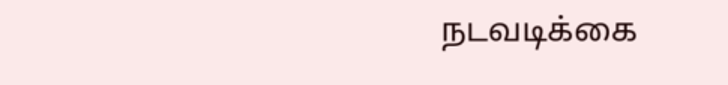நடவடிக்கை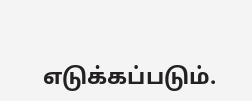எடுக்கப்படும்.